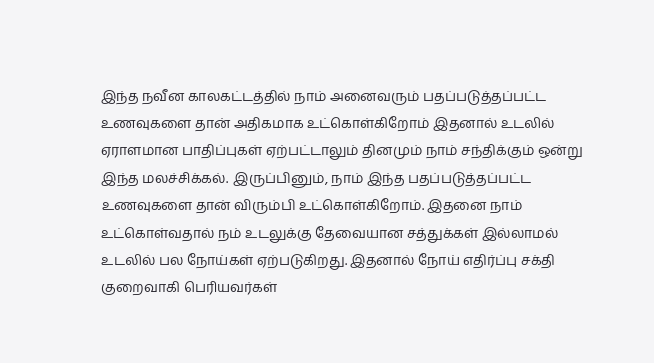இந்த நவீன காலகட்டத்தில் நாம் அனைவரும் பதப்படுத்தப்பட்ட உணவுகளை தான் அதிகமாக உட்கொள்கிறோம் இதனால் உடலில் ஏராளமான பாதிப்புகள் ஏற்பட்டாலும் தினமும் நாம் சந்திக்கும் ஒன்று இந்த மலச்சிக்கல். இருப்பினும், நாம் இந்த பதப்படுத்தப்பட்ட உணவுகளை தான் விரும்பி உட்கொள்கிறோம். இதனை நாம் உட்கொள்வதால் நம் உடலுக்கு தேவையான சத்துக்கள் இல்லாமல் உடலில் பல நோய்கள் ஏற்படுகிறது. இதனால் நோய் எதிர்ப்பு சக்தி குறைவாகி பெரியவர்கள்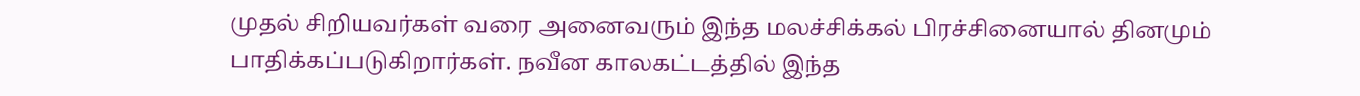முதல் சிறியவர்கள் வரை அனைவரும் இந்த மலச்சிக்கல் பிரச்சினையால் தினமும் பாதிக்கப்படுகிறார்கள். நவீன காலகட்டத்தில் இந்த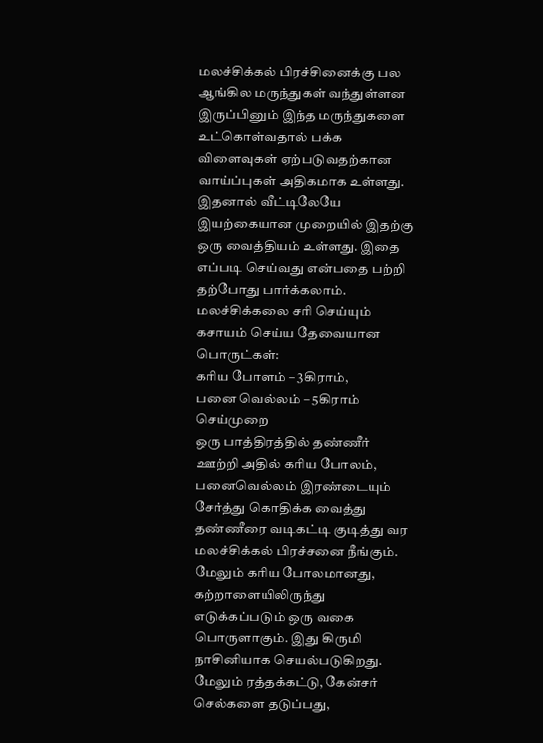மலச்சிக்கல் பிரச்சினைக்கு பல ஆங்கில மருந்துகள் வந்துள்ளன இருப்பினும் இந்த மருந்துகளை உட்கொள்வதால் பக்க விளைவுகள் ஏற்படுவதற்கான வாய்ப்புகள் அதிகமாக உள்ளது. இதனால் வீட்டிலேயே இயற்கையான முறையில் இதற்கு ஒரு வைத்தியம் உள்ளது. இதை எப்படி செய்வது என்பதை பற்றி தற்போது பார்க்கலாம்.
மலச்சிக்கலை சரி செய்யும் கசாயம் செய்ய தேவையான பொருட்கள்:
கரிய போளம் – 3கிராம்,
பனை வெல்லம் – 5கிராம்
செய்முறை
ஒரு பாத்திரத்தில் தண்ணீர் ஊற்றி அதில் கரிய போலம், பனைவெல்லம் இரண்டையும் சேர்த்து கொதிக்க வைத்து தண்ணீரை வடிகட்டி குடித்து வர மலச்சிக்கல் பிரச்சனை நீங்கும். மேலும் கரிய போலமானது, கற்றாளையிலிருந்து எடுக்கப்படும் ஒரு வகை பொருளாகும். இது கிருமி நாசினியாக செயல்படுகிறது. மேலும் ரத்தக்கட்டு, கேன்சர் செல்களை தடுப்பது,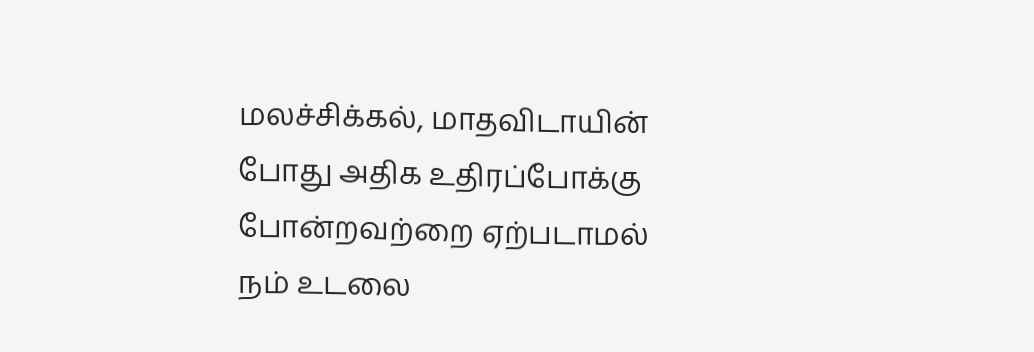மலச்சிக்கல், மாதவிடாயின் போது அதிக உதிரப்போக்கு போன்றவற்றை ஏற்படாமல் நம் உடலை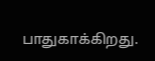பாதுகாக்கிறது.